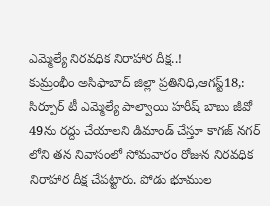ఎమ్మెల్యే నిరవధిక నిరాహార దీక్ష..!
కుమ్రంభీం అసిఫాబాద్ జిల్లా ప్రతినిధి,ఆగస్ట్18,: సిర్పూర్ టీ ఎమ్మెల్యే పాల్వాయి హరీష్ బాబు జీవో 49ను రద్దు చేయాలని డిమాండ్ చేస్తూ కాగజ్ నగర్ లోని తన నివాసంలో సోమవారం రోజున నిరవధిక నిరాహార దీక్ష చేపట్టారు. పోడు భూముల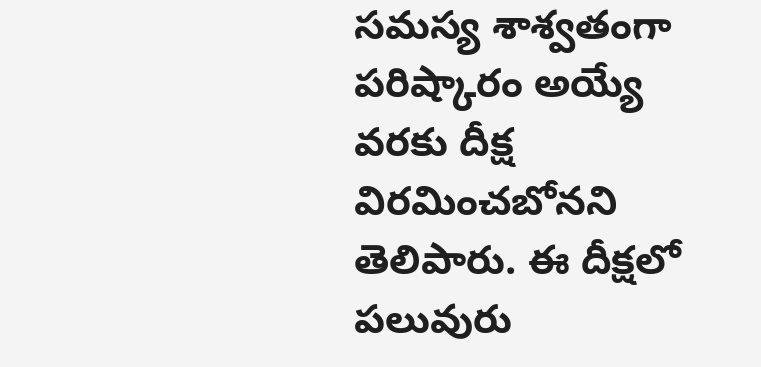సమస్య శాశ్వతంగా పరిష్కారం అయ్యే వరకు దీక్ష విరమించబోనని తెలిపారు. ఈ దీక్షలో పలువురు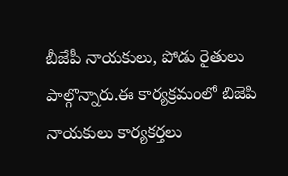బీజేపీ నాయకులు, పోడు రైతులు పాల్గొన్నారు.ఈ కార్యక్రమంలో బిజెపి నాయకులు కార్యకర్తలు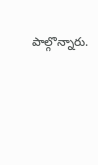పాల్గొన్నారు.